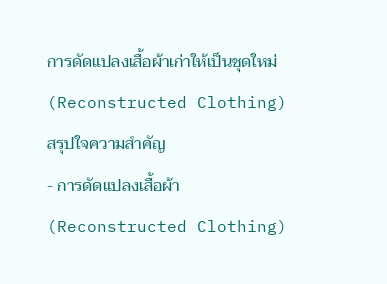การดัดแปลงเสื้อผ้าเก่าให้เป็นชุดใหม่ (Reconstructed Clothing)
สรุปใจความสำคัญ
- การดัดแปลงเสื้อผ้า (Reconstructed Clothing)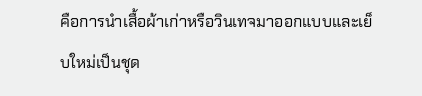คือการนำเสื้อผ้าเก่าหรือวินเทจมาออกแบบและเย็บใหม่เป็นชุด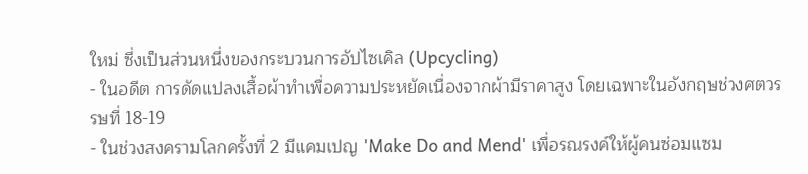ใหม่ ซึ่งเป็นส่วนหนึ่งของกระบวนการอัปไซเคิล (Upcycling)
- ในอดีต การดัดแปลงเสื้อผ้าทำเพื่อความประหยัดเนื่องจากผ้ามีราคาสูง โดยเฉพาะในอังกฤษช่วงศตวรรษที่ 18-19
- ในช่วงสงครามโลกครั้งที่ 2 มีแคมเปญ 'Make Do and Mend' เพื่อรณรงค์ให้ผู้คนซ่อมแซม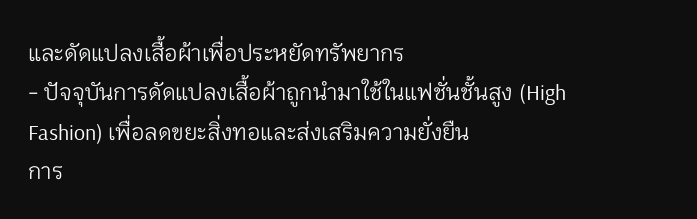และดัดแปลงเสื้อผ้าเพื่อประหยัดทรัพยากร
- ปัจจุบันการดัดแปลงเสื้อผ้าถูกนำมาใช้ในแฟชั่นชั้นสูง (High Fashion) เพื่อลดขยะสิ่งทอและส่งเสริมความยั่งยืน
การ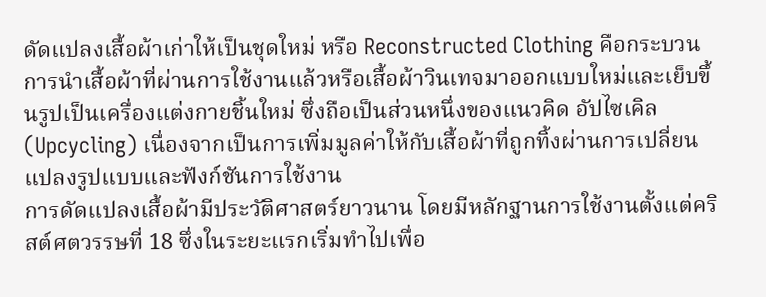ดัดแปลงเสื้อผ้าเก่าให้เป็นชุดใหม่ หรือ Reconstructed Clothing คือกระบวนการนำเสื้อผ้าที่ผ่านการใช้งานแล้วหรือเสื้อผ้าวินเทจมาออกแบบใหม่และเย็บขึ้นรูปเป็นเครื่องแต่งกายชิ้นใหม่ ซึ่งถือเป็นส่วนหนึ่งของแนวคิด อัปไซเคิล (Upcycling) เนื่องจากเป็นการเพิ่มมูลค่าให้กับเสื้อผ้าที่ถูกทิ้งผ่านการเปลี่ยนแปลงรูปแบบและฟังก์ชันการใช้งาน
การดัดแปลงเสื้อผ้ามีประวัติศาสตร์ยาวนาน โดยมีหลักฐานการใช้งานตั้งแต่คริสต์ศตวรรษที่ 18 ซึ่งในระยะแรกเริ่มทำไปเพื่อ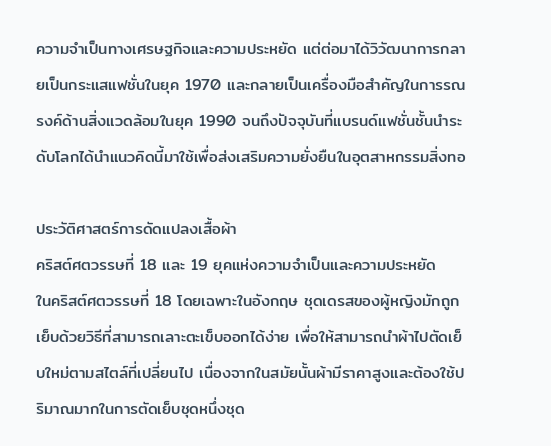ความจำเป็นทางเศรษฐกิจและความประหยัด แต่ต่อมาได้วิวัฒนาการกลายเป็นกระแสแฟชั่นในยุค 1970 และกลายเป็นเครื่องมือสำคัญในการรณรงค์ด้านสิ่งแวดล้อมในยุค 1990 จนถึงปัจจุบันที่แบรนด์แฟชั่นชั้นนำระดับโลกได้นำแนวคิดนี้มาใช้เพื่อส่งเสริมความยั่งยืนในอุตสาหกรรมสิ่งทอ

ประวัติศาสตร์การดัดแปลงเสื้อผ้า
คริสต์ศตวรรษที่ 18 และ 19 ยุคแห่งความจำเป็นและความประหยัด
ในคริสต์ศตวรรษที่ 18 โดยเฉพาะในอังกฤษ ชุดเดรสของผู้หญิงมักถูกเย็บด้วยวิธีที่สามารถเลาะตะเข็บออกได้ง่าย เพื่อให้สามารถนำผ้าไปตัดเย็บใหม่ตามสไตล์ที่เปลี่ยนไป เนื่องจากในสมัยนั้นผ้ามีราคาสูงและต้องใช้ปริมาณมากในการตัดเย็บชุดหนึ่งชุด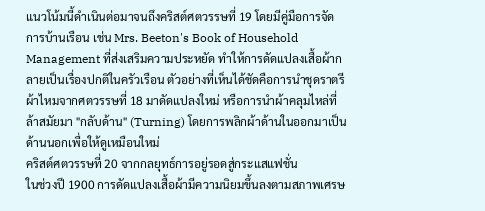แนวโน้มนี้ดำเนินต่อมาจนถึงคริสต์ศตวรรษที่ 19 โดยมีคู่มือการจัดการบ้านเรือน เช่น Mrs. Beeton's Book of Household Management ที่ส่งเสริมความประหยัด ทำให้การดัดแปลงเสื้อผ้ากลายเป็นเรื่องปกติในครัวเรือน ตัวอย่างที่เห็นได้ชัดคือการนำชุดราตรีผ้าไหมจากศตวรรษที่ 18 มาดัดแปลงใหม่ หรือการนำผ้าคลุมไหล่ที่ล้าสมัยมา "กลับด้าน" (Turning) โดยการพลิกผ้าด้านในออกมาเป็นด้านนอกเพื่อให้ดูเหมือนใหม่
คริสต์ศตวรรษที่ 20 จากกลยุทธ์การอยู่รอดสู่กระแสแฟชั่น
ในช่วงปี 1900 การดัดแปลงเสื้อผ้ามีความนิยมขึ้นลงตามสภาพเศรษ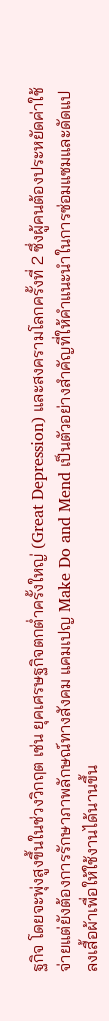ฐกิจ โดยจะพุ่งสูงขึ้นในช่วงวิกฤต เช่น ยุคเศรษฐกิจตกต่ำครั้งใหญ่ (Great Depression) และสงครามโลกครั้งที่ 2 ซึ่งผู้คนต้องประหยัดค่าใช้จ่ายแต่ยังต้องการรักษาภาพลักษณ์ทางสังคม แคมเปญ Make Do and Mend เป็นตัวอย่างสำคัญที่ให้คำแนะนำในการซ่อมแซมและดัดแปลงเสื้อผ้าเพื่อให้ใช้งานได้นานขึ้น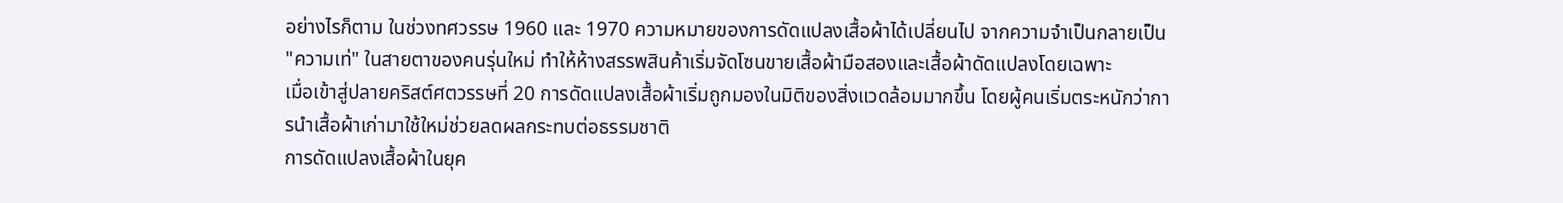อย่างไรก็ตาม ในช่วงทศวรรษ 1960 และ 1970 ความหมายของการดัดแปลงเสื้อผ้าได้เปลี่ยนไป จากความจำเป็นกลายเป็น "ความเท่" ในสายตาของคนรุ่นใหม่ ทำให้ห้างสรรพสินค้าเริ่มจัดโซนขายเสื้อผ้ามือสองและเสื้อผ้าดัดแปลงโดยเฉพาะ
เมื่อเข้าสู่ปลายคริสต์ศตวรรษที่ 20 การดัดแปลงเสื้อผ้าเริ่มถูกมองในมิติของสิ่งแวดล้อมมากขึ้น โดยผู้คนเริ่มตระหนักว่าการนำเสื้อผ้าเก่ามาใช้ใหม่ช่วยลดผลกระทบต่อธรรมชาติ
การดัดแปลงเสื้อผ้าในยุค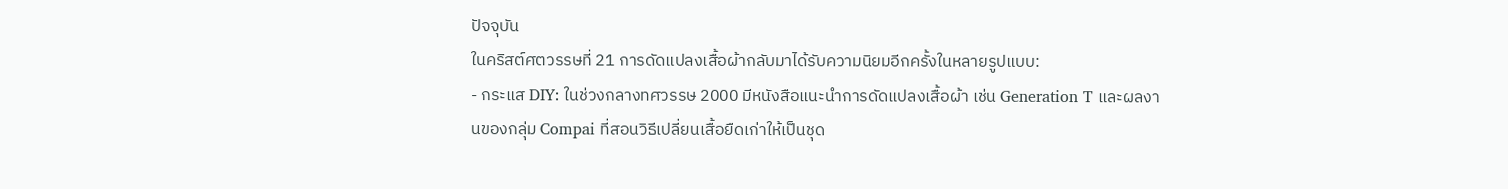ปัจจุบัน
ในคริสต์ศตวรรษที่ 21 การดัดแปลงเสื้อผ้ากลับมาได้รับความนิยมอีกครั้งในหลายรูปแบบ:
- กระแส DIY: ในช่วงกลางทศวรรษ 2000 มีหนังสือแนะนำการดัดแปลงเสื้อผ้า เช่น Generation T และผลงานของกลุ่ม Compai ที่สอนวิธีเปลี่ยนเสื้อยืดเก่าให้เป็นชุด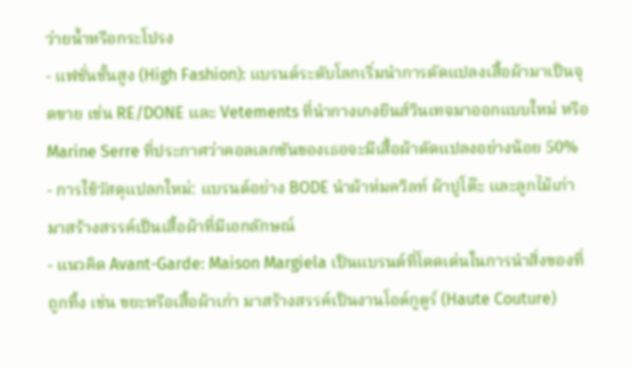ว่ายน้ำหรือกระโปรง
- แฟชั่นชั้นสูง (High Fashion): แบรนด์ระดับโลกเริ่มนำการดัดแปลงเสื้อผ้ามาเป็นจุดขาย เช่น RE/DONE และ Vetements ที่นำกางเกงยีนส์วินเทจมาออกแบบใหม่ หรือ Marine Serre ที่ประกาศว่าคอลเลกชันของเธอจะมีเสื้อผ้าดัดแปลงอย่างน้อย 50%
- การใช้วัสดุแปลกใหม่: แบรนด์อย่าง BODE นำผ้าห่มควิลท์ ผ้าปูโต๊ะ และลูกไม้เก่ามาสร้างสรรค์เป็นเสื้อผ้าที่มีเอกลักษณ์
- แนวคิด Avant-Garde: Maison Margiela เป็นแบรนด์ที่โดดเด่นในการนำสิ่งของที่ถูกทิ้ง เช่น ขยะหรือเสื้อผ้าเก่า มาสร้างสรรค์เป็นงานโอต์กูตูร์ (Haute Couture)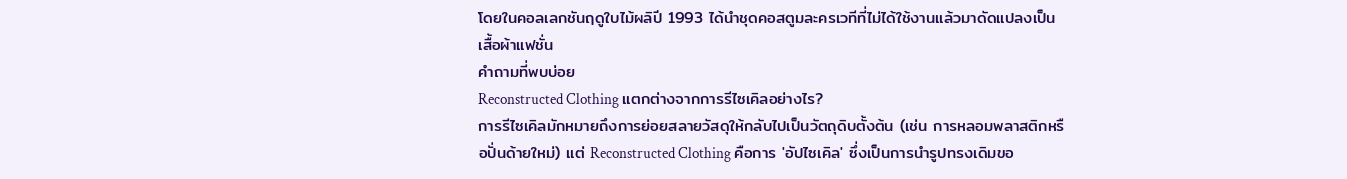โดยในคอลเลกชันฤดูใบไม้ผลิปี 1993 ได้นำชุดคอสตูมละครเวทีที่ไม่ได้ใช้งานแล้วมาดัดแปลงเป็นเสื้อผ้าแฟชั่น
คำถามที่พบบ่อย
Reconstructed Clothing แตกต่างจากการรีไซเคิลอย่างไร?
การรีไซเคิลมักหมายถึงการย่อยสลายวัสดุให้กลับไปเป็นวัตถุดิบตั้งต้น (เช่น การหลอมพลาสติกหรือปั่นด้ายใหม่) แต่ Reconstructed Clothing คือการ 'อัปไซเคิล' ซึ่งเป็นการนำรูปทรงเดิมขอ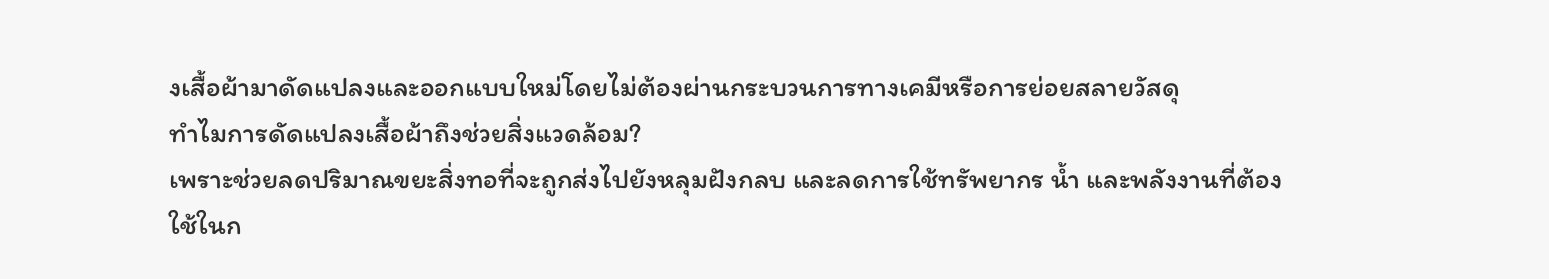งเสื้อผ้ามาดัดแปลงและออกแบบใหม่โดยไม่ต้องผ่านกระบวนการทางเคมีหรือการย่อยสลายวัสดุ
ทำไมการดัดแปลงเสื้อผ้าถึงช่วยสิ่งแวดล้อม?
เพราะช่วยลดปริมาณขยะสิ่งทอที่จะถูกส่งไปยังหลุมฝังกลบ และลดการใช้ทรัพยากร น้ำ และพลังงานที่ต้องใช้ในก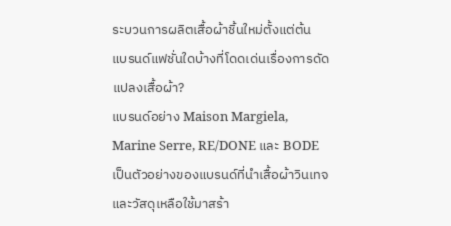ระบวนการผลิตเสื้อผ้าชิ้นใหม่ตั้งแต่ต้น
แบรนด์แฟชั่นใดบ้างที่โดดเด่นเรื่องการดัดแปลงเสื้อผ้า?
แบรนด์อย่าง Maison Margiela, Marine Serre, RE/DONE และ BODE เป็นตัวอย่างของแบรนด์ที่นำเสื้อผ้าวินเทจและวัสดุเหลือใช้มาสร้า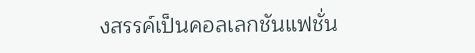งสรรค์เป็นคอลเลกชันแฟชั่น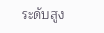ระดับสูง